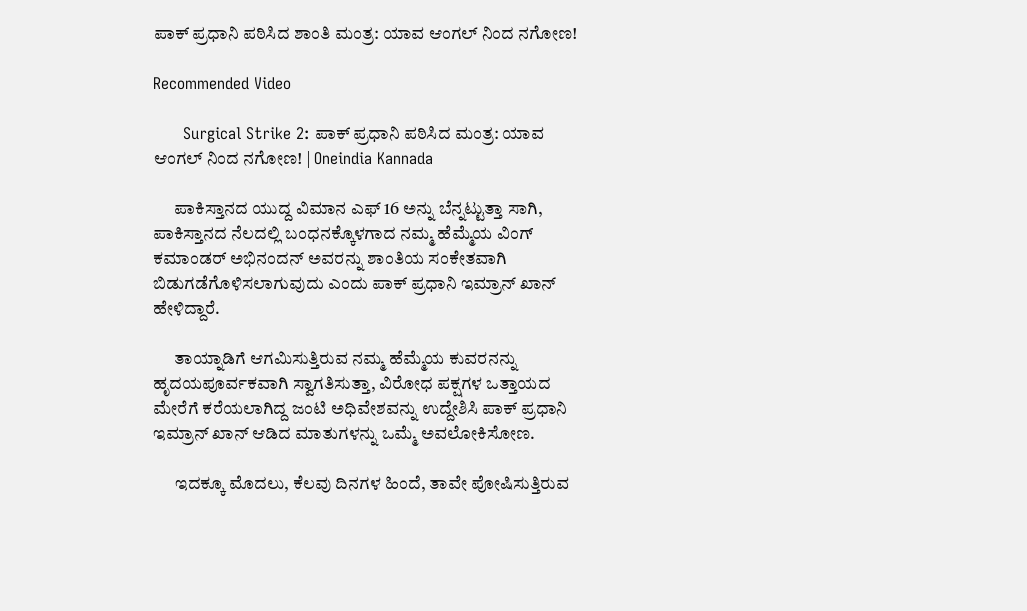ಪಾಕ್ ಪ್ರಧಾನಿ ಪಠಿಸಿದ ಶಾಂತಿ ಮಂತ್ರ: ಯಾವ ಆಂಗಲ್ ನಿಂದ ನಗೋಣ!

Recommended Video

      Surgical Strike 2: ಪಾಕ್ ಪ್ರಧಾನಿ ಪಠಿಸಿದ ಮಂತ್ರ: ಯಾವ ಆಂಗಲ್ ನಿಂದ ನಗೋಣ! | Oneindia Kannada

      ಪಾಕಿಸ್ತಾನದ ಯುದ್ದ ವಿಮಾನ ಎಫ್ 16 ಅನ್ನು ಬೆನ್ನಟ್ಟುತ್ತಾ ಸಾಗಿ, ಪಾಕಿಸ್ತಾನದ ನೆಲದಲ್ಲಿ ಬಂಧನಕ್ಕೊಳಗಾದ ನಮ್ಮ ಹೆಮ್ಮೆಯ ವಿಂಗ್ ಕಮಾಂಡರ್ ಅಭಿನಂದನ್ ಅವರನ್ನು ಶಾಂತಿಯ ಸಂಕೇತವಾಗಿ ಬಿಡುಗಡೆಗೊಳಿಸಲಾಗುವುದು ಎಂದು ಪಾಕ್ ಪ್ರಧಾನಿ ಇಮ್ರಾನ್ ಖಾನ್ ಹೇಳಿದ್ದಾರೆ.

      ತಾಯ್ನಾಡಿಗೆ ಆಗಮಿಸುತ್ತಿರುವ ನಮ್ಮ ಹೆಮ್ಮೆಯ ಕುವರನನ್ನು ಹೃದಯಪೂರ್ವಕವಾಗಿ ಸ್ವಾಗತಿಸುತ್ತಾ, ವಿರೋಧ ಪಕ್ಷಗಳ ಒತ್ತಾಯದ ಮೇರೆಗೆ ಕರೆಯಲಾಗಿದ್ದ ಜಂಟಿ ಅಧಿವೇಶವನ್ನು ಉದ್ದೇಶಿಸಿ ಪಾಕ್ ಪ್ರಧಾನಿ ಇಮ್ರಾನ್ ಖಾನ್ ಆಡಿದ ಮಾತುಗಳನ್ನು ಒಮ್ಮೆ ಅವಲೋಕಿಸೋಣ.

      ಇದಕ್ಕೂ ಮೊದಲು, ಕೆಲವು ದಿನಗಳ ಹಿಂದೆ, ತಾವೇ ಪೋಷಿಸುತ್ತಿರುವ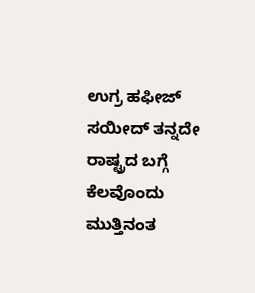ಉಗ್ರ ಹಫೀಜ್ ಸಯೀದ್ ತನ್ನದೇ ರಾಷ್ಟ್ರದ ಬಗ್ಗೆ ಕೆಲವೊಂದು ಮುತ್ತಿನಂತ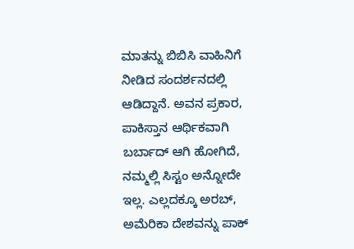ಮಾತನ್ನು ಬಿಬಿಸಿ ವಾಹಿನಿಗೆ ನೀಡಿದ ಸಂದರ್ಶನದಲ್ಲಿ ಆಡಿದ್ದಾನೆ. ಅವನ ಪ್ರಕಾರ, ಪಾಕಿಸ್ತಾನ ಆರ್ಥಿಕವಾಗಿ ಬರ್ಬಾದ್ ಆಗಿ ಹೋಗಿದೆ, ನಮ್ಮಲ್ಲಿ ಸಿಸ್ಟಂ ಅನ್ನೋದೇ ಇಲ್ಲ. ಎಲ್ಲದಕ್ಕೂ ಅರಬ್, ಅಮೆರಿಕಾ ದೇಶವನ್ನು ಪಾಕ್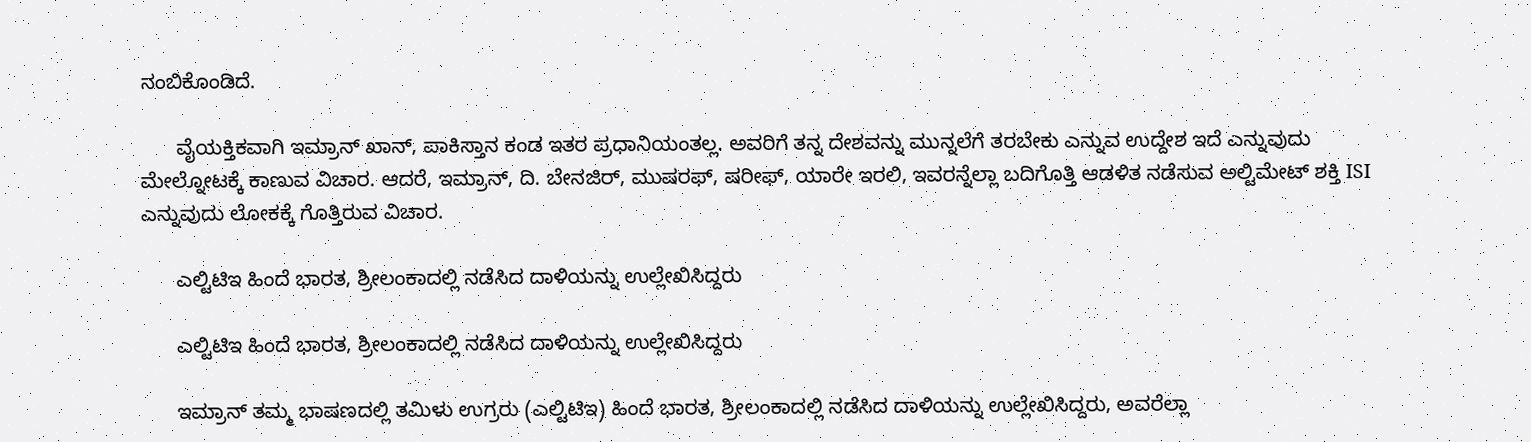ನಂಬಿಕೊಂಡಿದೆ.

      ವೈಯಕ್ತಿಕವಾಗಿ ಇಮ್ರಾನ್ ಖಾನ್, ಪಾಕಿಸ್ತಾನ ಕಂಡ ಇತರ ಪ್ರಧಾನಿಯಂತಲ್ಲ. ಅವರಿಗೆ ತನ್ನ ದೇಶವನ್ನು ಮುನ್ನಲೆಗೆ ತರಬೇಕು ಎನ್ನುವ ಉದ್ದೇಶ ಇದೆ ಎನ್ನುವುದು ಮೇಲ್ನೋಟಕ್ಕೆ ಕಾಣುವ ವಿಚಾರ. ಆದರೆ, ಇಮ್ರಾನ್, ದಿ. ಬೇನಜಿರ್, ಮುಷರಫ್, ಷರೀಫ್, ಯಾರೇ ಇರಲಿ, ಇವರನ್ನೆಲ್ಲಾ ಬದಿಗೊತ್ತಿ ಆಡಳಿತ ನಡೆಸುವ ಅಲ್ಟಿಮೇಟ್ ಶಕ್ತಿ ISI ಎನ್ನುವುದು ಲೋಕಕ್ಕೆ ಗೊತ್ತಿರುವ ವಿಚಾರ.

      ಎಲ್ಟಿಟಿಇ ಹಿಂದೆ ಭಾರತ, ಶ್ರೀಲಂಕಾದಲ್ಲಿ ನಡೆಸಿದ ದಾಳಿಯನ್ನು ಉಲ್ಲೇಖಿಸಿದ್ದರು

      ಎಲ್ಟಿಟಿಇ ಹಿಂದೆ ಭಾರತ, ಶ್ರೀಲಂಕಾದಲ್ಲಿ ನಡೆಸಿದ ದಾಳಿಯನ್ನು ಉಲ್ಲೇಖಿಸಿದ್ದರು

      ಇಮ್ರಾನ್ ತಮ್ಮ ಭಾಷಣದಲ್ಲಿ ತಮಿಳು ಉಗ್ರರು (ಎಲ್ಟಿಟಿಇ) ಹಿಂದೆ ಭಾರತ, ಶ್ರೀಲಂಕಾದಲ್ಲಿ ನಡೆಸಿದ ದಾಳಿಯನ್ನು ಉಲ್ಲೇಖಿಸಿದ್ದರು, ಅವರೆಲ್ಲಾ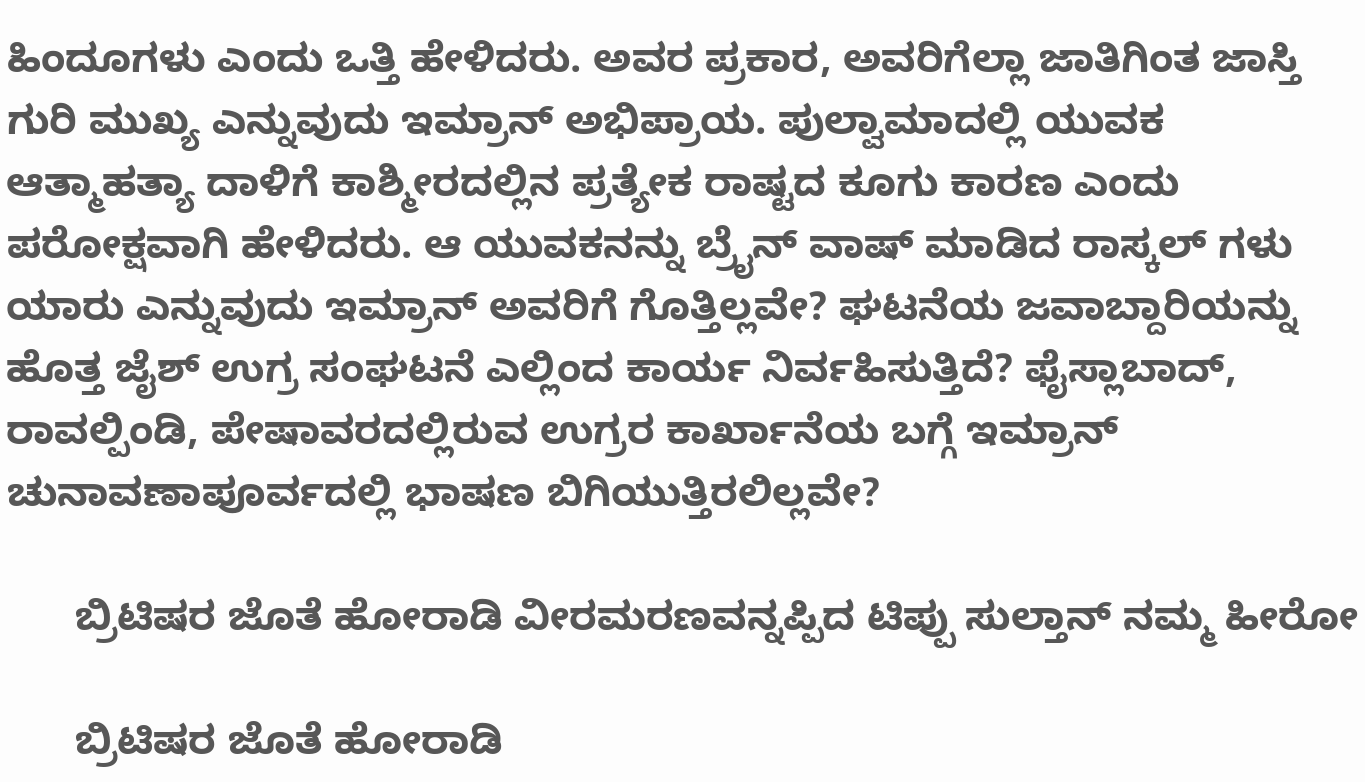ಹಿಂದೂಗಳು ಎಂದು ಒತ್ತಿ ಹೇಳಿದರು. ಅವರ ಪ್ರಕಾರ, ಅವರಿಗೆಲ್ಲಾ ಜಾತಿಗಿಂತ ಜಾಸ್ತಿ ಗುರಿ ಮುಖ್ಯ ಎನ್ನುವುದು ಇಮ್ರಾನ್ ಅಭಿಪ್ರಾಯ. ಪುಲ್ವಾಮಾದಲ್ಲಿ ಯುವಕ ಆತ್ಮಾಹತ್ಯಾ ದಾಳಿಗೆ ಕಾಶ್ಮೀರದಲ್ಲಿನ ಪ್ರತ್ಯೇಕ ರಾಷ್ಟದ ಕೂಗು ಕಾರಣ ಎಂದು ಪರೋಕ್ಷವಾಗಿ ಹೇಳಿದರು. ಆ ಯುವಕನನ್ನು ಬ್ರೈನ್ ವಾಷ್ ಮಾಡಿದ ರಾಸ್ಕಲ್ ಗಳು ಯಾರು ಎನ್ನುವುದು ಇಮ್ರಾನ್ ಅವರಿಗೆ ಗೊತ್ತಿಲ್ಲವೇ? ಘಟನೆಯ ಜವಾಬ್ದಾರಿಯನ್ನು ಹೊತ್ತ ಜೈಶ್ ಉಗ್ರ ಸಂಘಟನೆ ಎಲ್ಲಿಂದ ಕಾರ್ಯ ನಿರ್ವಹಿಸುತ್ತಿದೆ? ಫೈಸ್ಲಾಬಾದ್, ರಾವಲ್ಪಿಂಡಿ, ಪೇಷಾವರದಲ್ಲಿರುವ ಉಗ್ರರ ಕಾರ್ಖಾನೆಯ ಬಗ್ಗೆ ಇಮ್ರಾನ್ ಚುನಾವಣಾಪೂರ್ವದಲ್ಲಿ ಭಾಷಣ ಬಿಗಿಯುತ್ತಿರಲಿಲ್ಲವೇ?

      ಬ್ರಿಟಿಷರ ಜೊತೆ ಹೋರಾಡಿ ವೀರಮರಣವನ್ನಪ್ಪಿದ ಟಿಪ್ಪು ಸುಲ್ತಾನ್ ನಮ್ಮ ಹೀರೋ

      ಬ್ರಿಟಿಷರ ಜೊತೆ ಹೋರಾಡಿ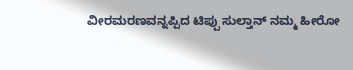ವೀರಮರಣವನ್ನಪ್ಪಿದ ಟಿಪ್ಪು ಸುಲ್ತಾನ್ ನಮ್ಮ ಹೀರೋ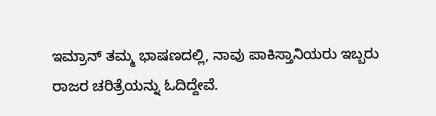ಇಮ್ರಾನ್ ತಮ್ಮ ಭಾಷಣದಲ್ಲಿ, ನಾವು ಪಾಕಿಸ್ತಾನಿಯರು ಇಬ್ಬರು ರಾಜರ ಚರಿತ್ರೆಯನ್ನು ಓದಿದ್ದೇವೆ.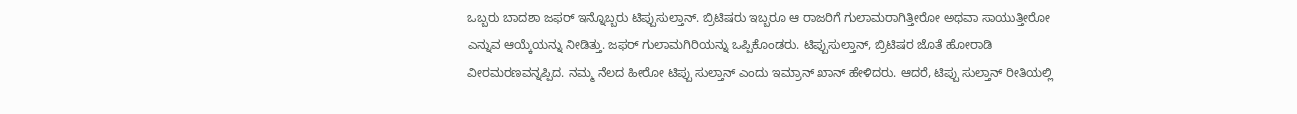ಒಬ್ಬರು ಬಾದಶಾ ಜಫರ್ ಇನ್ನೊಬ್ಬರು ಟಿಪ್ಪುಸುಲ್ತಾನ್. ಬ್ರಿಟಿಷರು ಇಬ್ಬರೂ ಆ ರಾಜರಿಗೆ ಗುಲಾಮರಾಗಿತ್ತೀರೋ ಅಥವಾ ಸಾಯುತ್ತೀರೋ ಎನ್ನುವ ಆಯ್ಕೆಯನ್ನು ನೀಡಿತ್ತು. ಜಫರ್ ಗುಲಾಮಗಿರಿಯನ್ನು ಒಪ್ಪಿಕೊಂಡರು. ಟಿಪ್ಪುಸುಲ್ತಾನ್, ಬ್ರಿಟಿಷರ ಜೊತೆ ಹೋರಾಡಿ ವೀರಮರಣವನ್ನಪ್ಪಿದ. ನಮ್ಮ ನೆಲದ ಹೀರೋ ಟಿಪ್ಪು ಸುಲ್ತಾನ್ ಎಂದು ಇಮ್ರಾನ್ ಖಾನ್ ಹೇಳಿದರು. ಆದರೆ, ಟಿಪ್ಪು ಸುಲ್ತಾನ್ ರೀತಿಯಲ್ಲಿ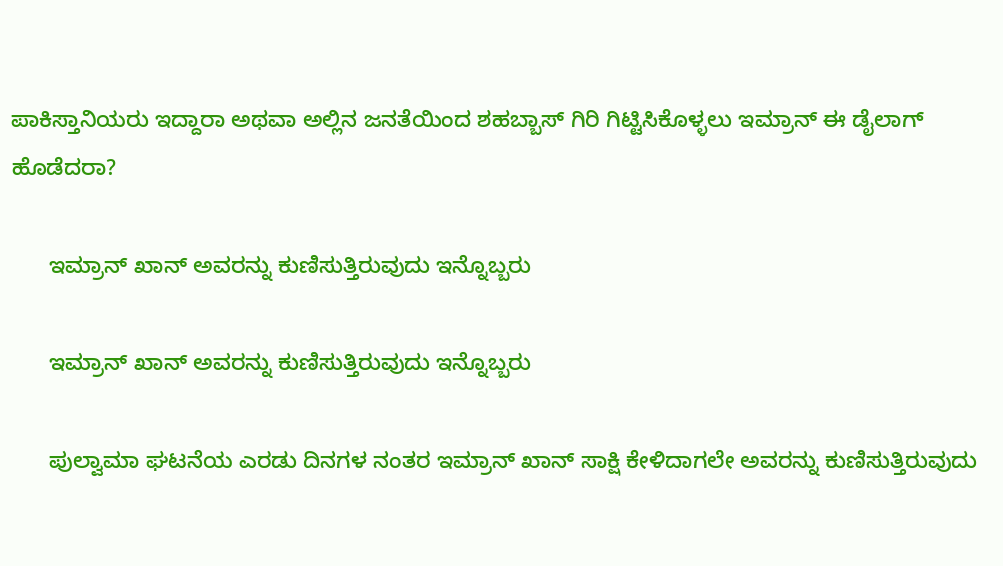ಪಾಕಿಸ್ತಾನಿಯರು ಇದ್ದಾರಾ ಅಥವಾ ಅಲ್ಲಿನ ಜನತೆಯಿಂದ ಶಹಬ್ಬಾಸ್ ಗಿರಿ ಗಿಟ್ಟಿಸಿಕೊಳ್ಳಲು ಇಮ್ರಾನ್ ಈ ಡೈಲಾಗ್ ಹೊಡೆದರಾ?

      ಇಮ್ರಾನ್ ಖಾನ್ ಅವರನ್ನು ಕುಣಿಸುತ್ತಿರುವುದು ಇನ್ನೊಬ್ಬರು

      ಇಮ್ರಾನ್ ಖಾನ್ ಅವರನ್ನು ಕುಣಿಸುತ್ತಿರುವುದು ಇನ್ನೊಬ್ಬರು

      ಪುಲ್ವಾಮಾ ಘಟನೆಯ ಎರಡು ದಿನಗಳ ನಂತರ ಇಮ್ರಾನ್ ಖಾನ್ ಸಾಕ್ಷಿ ಕೇಳಿದಾಗಲೇ ಅವರನ್ನು ಕುಣಿಸುತ್ತಿರುವುದು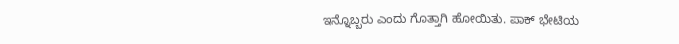ಇನ್ನೊಬ್ಬರು ಎಂದು ಗೊತ್ತಾಗಿ ಹೋಯಿತು. ಪಾಕ್ ಭೇಟಿಯ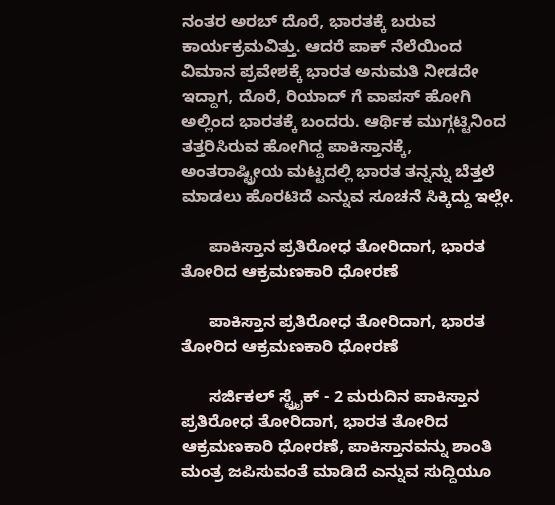ನಂತರ ಅರಬ್ ದೊರೆ, ಭಾರತಕ್ಕೆ ಬರುವ ಕಾರ್ಯಕ್ರಮವಿತ್ತು. ಆದರೆ ಪಾಕ್ ನೆಲೆಯಿಂದ ವಿಮಾನ ಪ್ರವೇಶಕ್ಕೆ ಭಾರತ ಅನುಮತಿ ನೀಡದೇ ಇದ್ದಾಗ, ದೊರೆ, ರಿಯಾದ್ ಗೆ ವಾಪಸ್ ಹೋಗಿ ಅಲ್ಲಿಂದ ಭಾರತಕ್ಕೆ ಬಂದರು. ಆರ್ಥಿಕ ಮುಗ್ಗಟ್ಟಿನಿಂದ ತತ್ತರಿಸಿರುವ ಹೋಗಿದ್ದ ಪಾಕಿಸ್ತಾನಕ್ಕೆ, ಅಂತರಾಷ್ಟ್ರೀಯ ಮಟ್ಟದಲ್ಲಿ ಭಾರತ ತನ್ನನ್ನು ಬೆತ್ತಲೆ ಮಾಡಲು ಹೊರಟಿದೆ ಎನ್ನುವ ಸೂಚನೆ ಸಿಕ್ಕಿದ್ದು ಇಲ್ಲೇ.

      ಪಾಕಿಸ್ತಾನ ಪ್ರತಿರೋಧ ತೋರಿದಾಗ, ಭಾರತ ತೋರಿದ ಆಕ್ರಮಣಕಾರಿ ಧೋರಣೆ

      ಪಾಕಿಸ್ತಾನ ಪ್ರತಿರೋಧ ತೋರಿದಾಗ, ಭಾರತ ತೋರಿದ ಆಕ್ರಮಣಕಾರಿ ಧೋರಣೆ

      ಸರ್ಜಿಕಲ್ ಸ್ಟ್ರೈಕ್ - 2 ಮರುದಿನ ಪಾಕಿಸ್ತಾನ ಪ್ರತಿರೋಧ ತೋರಿದಾಗ, ಭಾರತ ತೋರಿದ ಆಕ್ರಮಣಕಾರಿ ಧೋರಣೆ, ಪಾಕಿಸ್ತಾನವನ್ನು ಶಾಂತಿ ಮಂತ್ರ ಜಪಿಸುವಂತೆ ಮಾಡಿದೆ ಎನ್ನುವ ಸುದ್ದಿಯೂ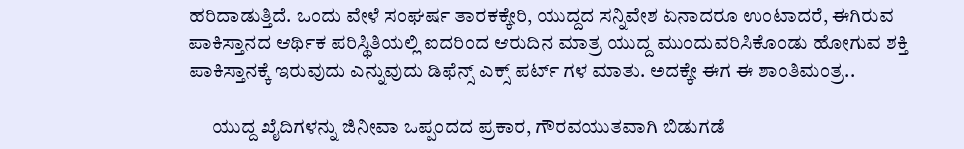ಹರಿದಾಡುತ್ತಿದೆ. ಒಂದು ವೇಳೆ ಸಂಘರ್ಷ ತಾರಕಕ್ಕೇರಿ, ಯುದ್ದದ ಸನ್ನಿವೇಶ ಏನಾದರೂ ಉಂಟಾದರೆ, ಈಗಿರುವ ಪಾಕಿಸ್ತಾನದ ಆರ್ಥಿಕ ಪರಿಸ್ಥಿತಿಯಲ್ಲಿ ಐದರಿಂದ ಆರುದಿನ ಮಾತ್ರ ಯುದ್ದ ಮುಂದುವರಿಸಿಕೊಂಡು ಹೋಗುವ ಶಕ್ತಿ ಪಾಕಿಸ್ತಾನಕ್ಕೆ ಇರುವುದು ಎನ್ನುವುದು ಡಿಫೆನ್ಸ್ ಎಕ್ಸ್ ಪರ್ಟ್ ಗಳ ಮಾತು. ಅದಕ್ಕೇ ಈಗ ಈ ಶಾಂತಿಮಂತ್ರ..

      ಯುದ್ದ ಖೈದಿಗಳನ್ನು ಜಿನೀವಾ ಒಪ್ಪಂದದ ಪ್ರಕಾರ, ಗೌರವಯುತವಾಗಿ ಬಿಡುಗಡೆ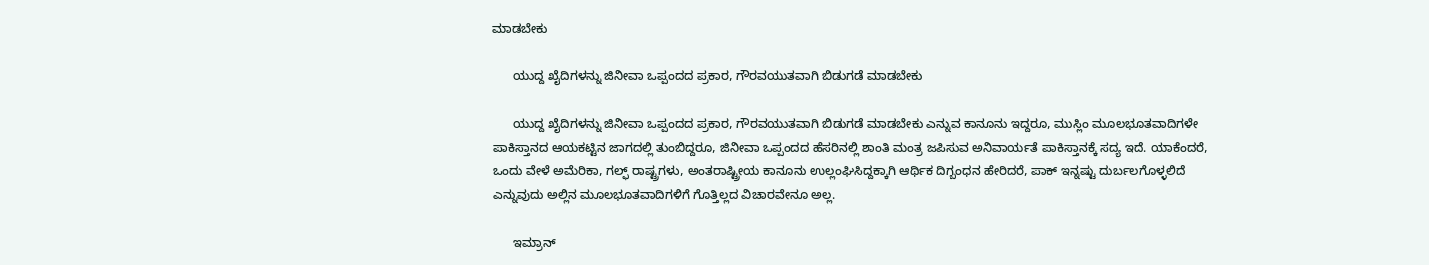ಮಾಡಬೇಕು

      ಯುದ್ದ ಖೈದಿಗಳನ್ನು ಜಿನೀವಾ ಒಪ್ಪಂದದ ಪ್ರಕಾರ, ಗೌರವಯುತವಾಗಿ ಬಿಡುಗಡೆ ಮಾಡಬೇಕು

      ಯುದ್ದ ಖೈದಿಗಳನ್ನು ಜಿನೀವಾ ಒಪ್ಪಂದದ ಪ್ರಕಾರ, ಗೌರವಯುತವಾಗಿ ಬಿಡುಗಡೆ ಮಾಡಬೇಕು ಎನ್ನುವ ಕಾನೂನು ಇದ್ದರೂ, ಮುಸ್ಲಿಂ ಮೂಲಭೂತವಾದಿಗಳೇ ಪಾಕಿಸ್ತಾನದ ಆಯಕಟ್ಟಿನ ಜಾಗದಲ್ಲಿ ತುಂಬಿದ್ದರೂ, ಜಿನೀವಾ ಒಪ್ಪಂದದ ಹೆಸರಿನಲ್ಲಿ ಶಾಂತಿ ಮಂತ್ರ ಜಪಿಸುವ ಅನಿವಾರ್ಯತೆ ಪಾಕಿಸ್ತಾನಕ್ಕೆ ಸದ್ಯ ಇದೆ. ಯಾಕೆಂದರೆ, ಒಂದು ವೇಳೆ ಅಮೆರಿಕಾ, ಗಲ್ಫ್ ರಾಷ್ಟ್ರಗಳು, ಅಂತರಾಷ್ಟ್ರೀಯ ಕಾನೂನು ಉಲ್ಲಂಘಿಸಿದ್ದಕ್ಕಾಗಿ ಆರ್ಥಿಕ ದಿಗ್ಬಂಧನ ಹೇರಿದರೆ, ಪಾಕ್ ಇನ್ನಷ್ಟು ದುರ್ಬಲಗೊಳ್ಳಲಿದೆ ಎನ್ನುವುದು ಅಲ್ಲಿನ ಮೂಲಭೂತವಾದಿಗಳಿಗೆ ಗೊತ್ತಿಲ್ಲದ ವಿಚಾರವೇನೂ ಅಲ್ಲ.

      ಇಮ್ರಾನ್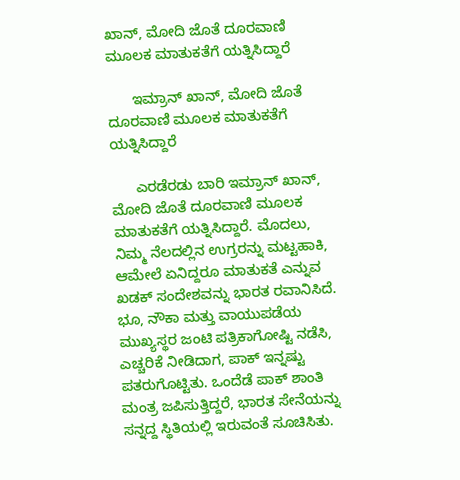ಖಾನ್, ಮೋದಿ ಜೊತೆ ದೂರವಾಣಿ ಮೂಲಕ ಮಾತುಕತೆಗೆ ಯತ್ನಿಸಿದ್ದಾರೆ

      ಇಮ್ರಾನ್ ಖಾನ್, ಮೋದಿ ಜೊತೆ ದೂರವಾಣಿ ಮೂಲಕ ಮಾತುಕತೆಗೆ ಯತ್ನಿಸಿದ್ದಾರೆ

      ಎರಡೆರಡು ಬಾರಿ ಇಮ್ರಾನ್ ಖಾನ್, ಮೋದಿ ಜೊತೆ ದೂರವಾಣಿ ಮೂಲಕ ಮಾತುಕತೆಗೆ ಯತ್ನಿಸಿದ್ದಾರೆ. ಮೊದಲು, ನಿಮ್ಮ ನೆಲದಲ್ಲಿನ ಉಗ್ರರನ್ನು ಮಟ್ಟಹಾಕಿ, ಆಮೇಲೆ ಏನಿದ್ದರೂ ಮಾತುಕತೆ ಎನ್ನುವ ಖಡಕ್ ಸಂದೇಶವನ್ನು ಭಾರತ ರವಾನಿಸಿದೆ. ಭೂ, ನೌಕಾ ಮತ್ತು ವಾಯುಪಡೆಯ ಮುಖ್ಯಸ್ಥರ ಜಂಟಿ ಪತ್ರಿಕಾಗೋಷ್ಟಿ ನಡೆಸಿ, ಎಚ್ಚರಿಕೆ ನೀಡಿದಾಗ, ಪಾಕ್ ಇನ್ನಷ್ಟು ಪತರುಗೊಟ್ಟಿತು. ಒಂದೆಡೆ ಪಾಕ್ ಶಾಂತಿ ಮಂತ್ರ ಜಪಿಸುತ್ತಿದ್ದರೆ, ಭಾರತ ಸೇನೆಯನ್ನು ಸನ್ನದ್ದ ಸ್ಥಿತಿಯಲ್ಲಿ ಇರುವಂತೆ ಸೂಚಿಸಿತು.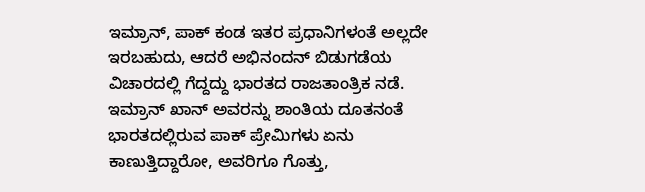ಇಮ್ರಾನ್, ಪಾಕ್ ಕಂಡ ಇತರ ಪ್ರಧಾನಿಗಳಂತೆ ಅಲ್ಲದೇ ಇರಬಹುದು, ಆದರೆ ಅಭಿನಂದನ್ ಬಿಡುಗಡೆಯ ವಿಚಾರದಲ್ಲಿ ಗೆದ್ದದ್ದು ಭಾರತದ ರಾಜತಾಂತ್ರಿಕ ನಡೆ. ಇಮ್ರಾನ್ ಖಾನ್ ಅವರನ್ನು ಶಾಂತಿಯ ದೂತನಂತೆ ಭಾರತದಲ್ಲಿರುವ ಪಾಕ್ ಪ್ರೇಮಿಗಳು ಏನು ಕಾಣುತ್ತಿದ್ದಾರೋ, ಅವರಿಗೂ ಗೊತ್ತು,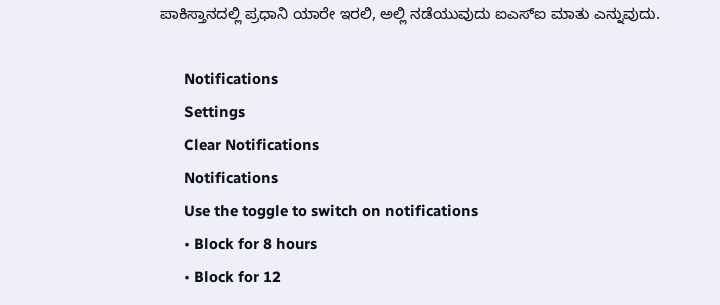ಪಾಕಿಸ್ತಾನದಲ್ಲಿ ಪ್ರಧಾನಿ ಯಾರೇ ಇರಲಿ, ಅಲ್ಲಿ ನಡೆಯುವುದು ಐಎಸ್ಐ ಮಾತು ಎನ್ನುವುದು.

      Notifications
      Settings
      Clear Notifications
      Notifications
      Use the toggle to switch on notifications
      • Block for 8 hours
      • Block for 12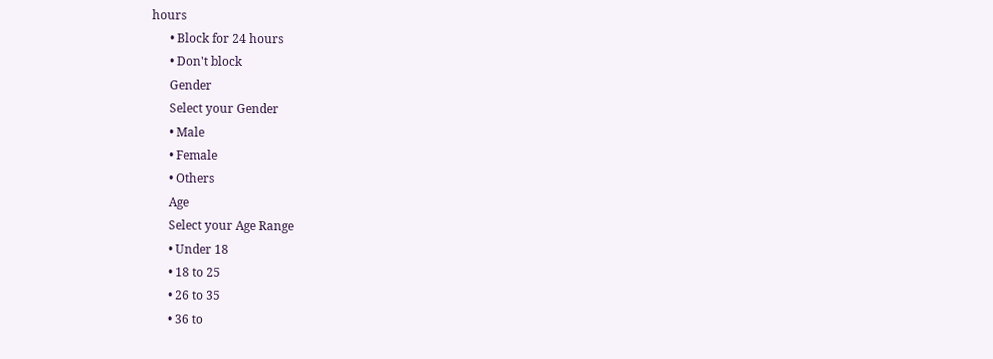hours
      • Block for 24 hours
      • Don't block
      Gender
      Select your Gender
      • Male
      • Female
      • Others
      Age
      Select your Age Range
      • Under 18
      • 18 to 25
      • 26 to 35
      • 36 to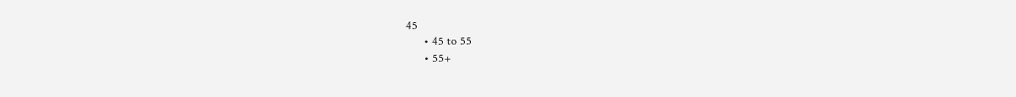45
      • 45 to 55
      • 55+